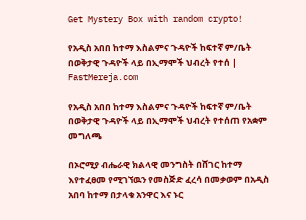Get Mystery Box with random crypto!

የአዲስ አበበ ከተማ እስልምና ጉዳዮች ከፍተኛ ም/ቤት በወቅታዊ ጉዳዮች ላይ በኢማሞች ህብረት የተሰ | FastMereja.com

የአዲስ አበበ ከተማ እስልምና ጉዳዮች ከፍተኛ ም/ቤት በወቅታዊ ጉዳዮች ላይ በኢማሞች ህብረት የተሰጠ የአቋም መግለጫ

በኦሮሚያ ብሔራዊ ክልላዊ መንግስት በሸገር ከተማ እየተፈፀመ የሚገኘዉን የመስጅድ ፈረሳ በመቃወም በአዲስ አበባ ከተማ በታላቁ አንዋር እና ኑር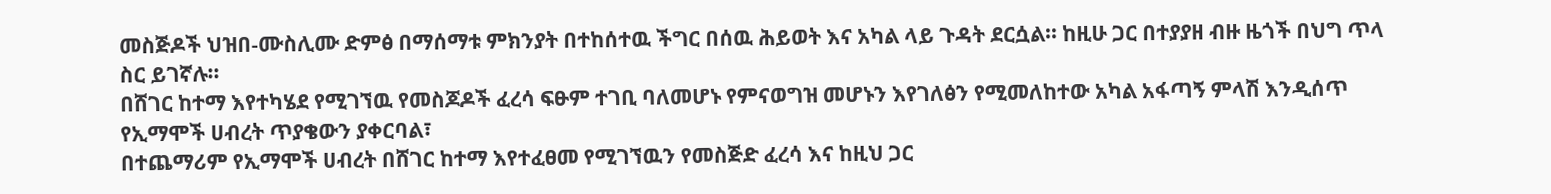መስጅዶች ህዝበ-ሙስሊሙ ድምፅ በማሰማቱ ምክንያት በተከሰተዉ ችግር በሰዉ ሕይወት እና አካል ላይ ጉዳት ደርሷል፡፡ ከዚሁ ጋር በተያያዘ ብዙ ዜጎች በህግ ጥላ ስር ይገኛሉ፡፡
በሸገር ከተማ እየተካሄደ የሚገኘዉ የመስጆዶች ፈረሳ ፍፁም ተገቢ ባለመሆኑ የምናወግዝ መሆኑን እየገለፅን የሚመለከተው አካል አፋጣኝ ምላሽ እንዲሰጥ የኢማሞች ሀብረት ጥያቄውን ያቀርባል፣
በተጨማሪም የኢማሞች ሀብረት በሸገር ከተማ እየተፈፀመ የሚገኘዉን የመስጅድ ፈረሳ እና ከዚህ ጋር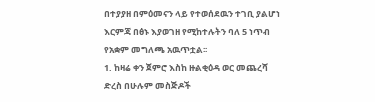በተያያዘ በምዕመናን ላይ የተወሰደዉን ተገቢ ያልሆነ እርምጃ በፅኑ እያወገዘ የሚከተሉትን ባለ 5 ነጥብ የአቋም መግለጫ አዉጥቷል፡፡
1. ከዛሬ ቀን ጀምሮ እስከ ዙልቂዕዳ ወር መጨረሻ ድረስ በሁሉም መስጅዶች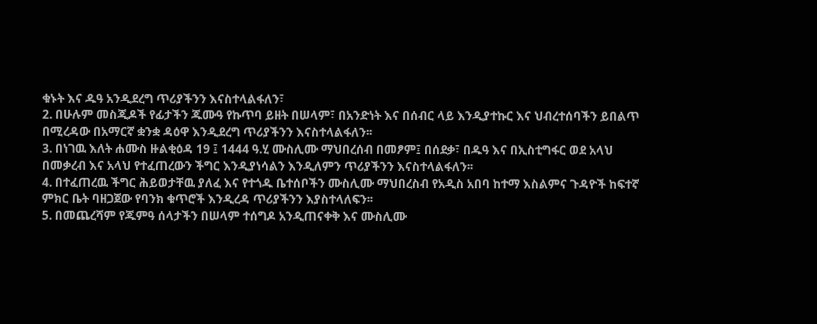ቁኑት እና ዱዓ አንዲደረግ ጥሪያችንን እናስተላልፋለን፣
2. በሁሉም መስጂዶች የፊታችን ጁሙዓ የኩጥባ ይዘት በሠላም፣ በአንድነት እና በሰብር ላይ እንዲያተኩር እና ህብረተሰባችን ይበልጥ በሚረዳው በአማርኛ ቋንቋ ዳዕዋ እንዲደረግ ጥሪያችንን እናስተላልፋለን፡፡
3. በነገዉ እለት ሐሙስ ዙልቂዕዳ 19 ፤ 1444 ዓ.ሂ ሙስሊሙ ማህበረሰብ በመፆም፤ በሰደቃ፣ በዱዓ እና በኢስቲግፋር ወደ አላህ በመቃረብ እና አላህ የተፈጠረውን ችግር እንዲያነሳልን እንዲለምን ጥሪያችንን እናስተላልፋለን፡፡
4. በተፈጠረዉ ችግር ሕይወታቸዉ ያለፈ እና የተጎዱ ቤተሰቦችን ሙስሊሙ ማህበረስብ የአዲስ አበባ ከተማ እስልምና ጉዳዮች ከፍተኛ ምክር ቤት ባዘጋጀው የባንክ ቁጥሮች እንዲረዳ ጥሪያችንን እያስተላለፍን፡፡
5. በመጨረሻም የጁምዓ ሰላታችን በሠላም ተሰግዶ አንዲጠናቀቅ እና ሙስሊሙ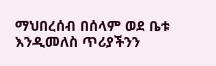ማህበረሰብ በሰላም ወደ ቤቱ እንዲመለስ ጥሪያችንን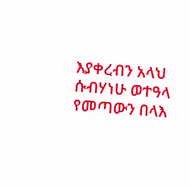እያቀረብን አላህ ሱብሃነሁ ወተዓላ የመጣውን በላእ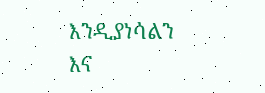እንዲያነሳልን እና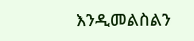እንዲመልስልን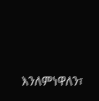እንለምነዋለን፣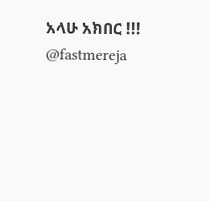አላሁ አክበር !!!
@fastmereja